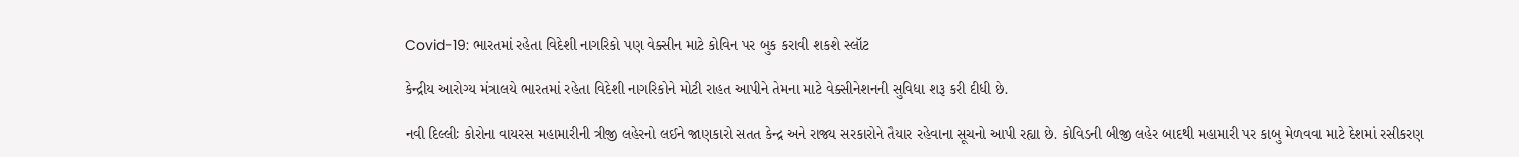Covid-19: ભારતમાં રહેતા વિદેશી નાગરિકો પણ વેક્સીન માટે કોવિન પર બુક કરાવી શકશે સ્લૉટ

કેન્દ્રીય આરોગ્ય મંત્રાલયે ભારતમાં રહેતા વિદેશી નાગરિકોને મોટી રાહત આપીને તેમના માટે વેક્સીનેશનની સુવિધા શરૂ કરી દીધી છે.

નવી દિલ્લીઃ કોરોના વાયરસ મહામારીની ત્રીજી લહેરનો લઈને જાણકારો સતત કેન્દ્ર અને રાજ્ય સરકારોને તૈયાર રહેવાના સૂચનો આપી રહ્યા છે. કોવિડની બીજી લહેર બાદથી મહામારી પર કાબુ મેળવવા માટે દેશમાં રસીકરણ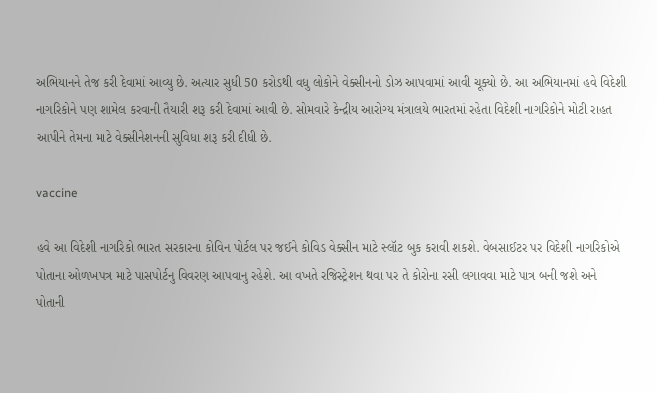અભિયાનને તેજ કરી દેવામાં આવ્યુ છે. અત્યાર સુધી 50 કરોડથી વધુ લોકોને વેક્સીનનો ડોઝ આપવામાં આવી ચૂક્યો છે. આ અભિયાનમાં હવે વિદેશી નાગરિકોને પણ શામેલ કરવાની તૈયારી શરૂ કરી દેવામાં આવી છે. સોમવારે કેન્દ્રીય આરોગ્ય મંત્રાલયે ભારતમાં રહેતા વિદેશી નાગરિકોને મોટી રાહત આપીને તેમના માટે વેક્સીનેશનની સુવિધા શરૂ કરી દીધી છે.

vaccine

હવે આ વિદેશી નાગરિકો ભારત સરકારના કોવિન પોર્ટલ પર જઈને કોવિડ વેક્સીન માટે સ્લૉટ બુક કરાવી શકશે. વેબસાઈટર પર વિદેશી નાગરિકોએ પોતાના ઓળખપત્ર માટે પાસપોર્ટનુ વિવરણ આપવાનુ રહેશે. આ વખતે રજિસ્ટ્રેશન થવા પર તે કોરોના રસી લગાવવા માટે પાત્ર બની જશે અને પોતાની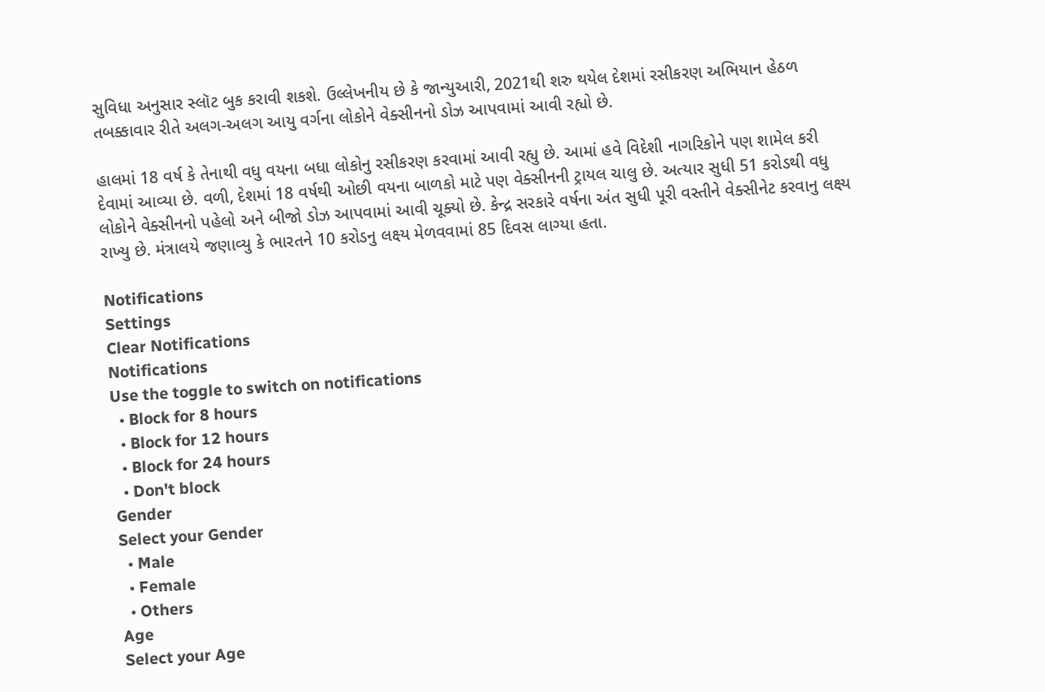સુવિધા અનુસાર સ્લૉટ બુક કરાવી શકશે. ઉલ્લેખનીય છે કે જાન્યુઆરી, 2021થી શરુ થયેલ દેશમાં રસીકરણ અભિયાન હેઠળ તબક્કાવાર રીતે અલગ-અલગ આયુ વર્ગના લોકોને વેક્સીનનો ડોઝ આપવામાં આવી રહ્યો છે.

હાલમાં 18 વર્ષ કે તેનાથી વધુ વયના બધા લોકોનુ રસીકરણ કરવામાં આવી રહ્યુ છે. આમાં હવે વિદેશી નાગરિકોને પણ શામેલ કરી દેવામાં આવ્યા છે. વળી, દેશમાં 18 વર્ષથી ઓછી વયના બાળકો માટે પણ વેક્સીનની ટ્રાયલ ચાલુ છે. અત્યાર સુધી 51 કરોડથી વધુ લોકોને વેક્સીનનો પહેલો અને બીજો ડોઝ આપવામાં આવી ચૂક્યો છે. કેન્દ્ર સરકારે વર્ષના અંત સુધી પૂરી વસ્તીને વેક્સીનેટ કરવાનુ લક્ષ્ય રાખ્યુ છે. મંત્રાલયે જણાવ્યુ કે ભારતને 10 કરોડનુ લક્ષ્ય મેળવવામાં 85 દિવસ લાગ્યા હતા.

Notifications
Settings
Clear Notifications
Notifications
Use the toggle to switch on notifications
  • Block for 8 hours
  • Block for 12 hours
  • Block for 24 hours
  • Don't block
Gender
Select your Gender
  • Male
  • Female
  • Others
Age
Select your Age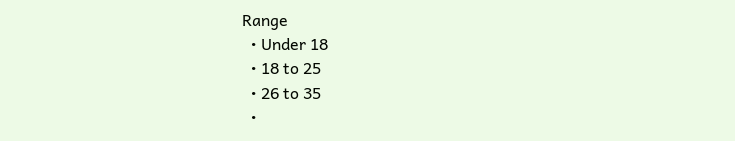Range
  • Under 18
  • 18 to 25
  • 26 to 35
  •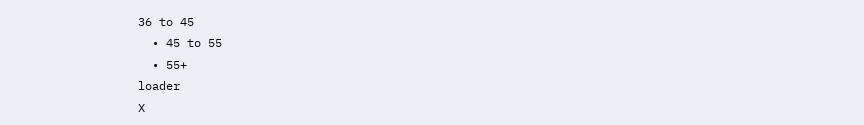36 to 45
  • 45 to 55
  • 55+
loader
X